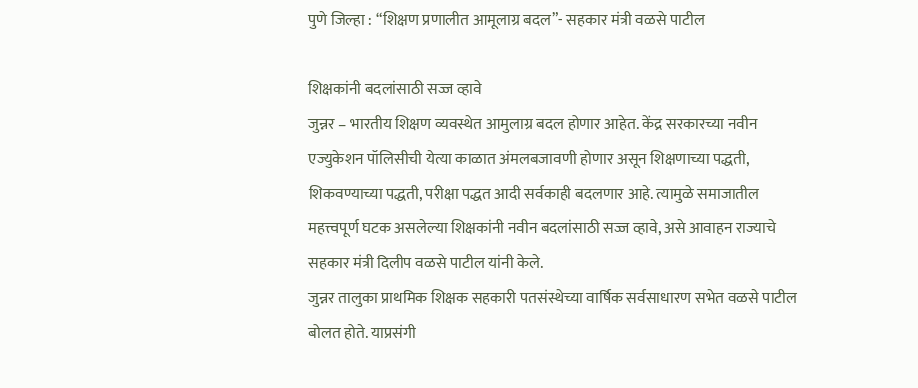पुणे जिल्हा : “शिक्षण प्रणालीत आमूलाग्र बदल”- सहकार मंत्री वळसे पाटील

शिक्षकांनी बदलांसाठी सज्ज व्हावे
जुन्नर – भारतीय शिक्षण व्यवस्थेत आमुलाग्र बदल होणार आहेत. केंद्र सरकारच्या नवीन एज्युकेशन पॉलिसीची येत्या काळात अंमलबजावणी होणार असून शिक्षणाच्या पद्धती, शिकवण्याच्या पद्धती, परीक्षा पद्धत आदी सर्वकाही बदलणार आहे. त्यामुळे समाजातील महत्त्वपूर्ण घटक असलेल्या शिक्षकांनी नवीन बदलांसाठी सज्ज व्हावे, असे आवाहन राज्याचे सहकार मंत्री दिलीप वळसे पाटील यांनी केले.
जुन्नर तालुका प्राथमिक शिक्षक सहकारी पतसंस्थेच्या वार्षिक सर्वसाधारण सभेत वळसे पाटील बोलत होते. याप्रसंगी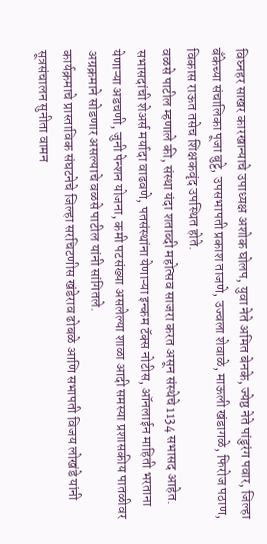विघ्नहर साखर कारखान्याचे उपाध्यक्ष अशोक घोलप, युवा नेते अमित बेनके, ज्येष्ठ नेते पांडुरंग पवार, जिल्हा बॅंकेच्या संचालिका पूजा बुट्टे, उपसभापती प्रकाश ताजणे, उज्वला शेवाळे, माऊली खंडागळे, फिरोज पठाण, विकास राऊत तसेच शिक्षकवृंद उपस्थित होते.
वळसे पाटील म्हणाले की, संस्था यंदा शताब्दी महोत्सव साजरा करत असून संस्थेचे 1134 सभासद आहेत. सभासदांची शेअर्स मर्यादा वाढवणे, पतसंस्थांना येणाऱ्या इन्कम टॅक्स नोटीस, ऑनलाईन माहिती भरताना येणाऱ्या अडचणी, जुनी पेन्शन योजना, कमी पटसंख्या असलेल्या शाळा आदी समस्या प्रशासकीय पातळीवर अग्रक्रमाने सोडणार असल्याचे वळसे पाटील यांनी सांगितले.
कार्यक्रमाचे प्रास्ताविक संघटनेचे जिल्हा सरचिटणीस खंडेराव ढोबळे आणि सभापती विजय लोखंडे यांनी सूत्रसंचालन सुनीता वामन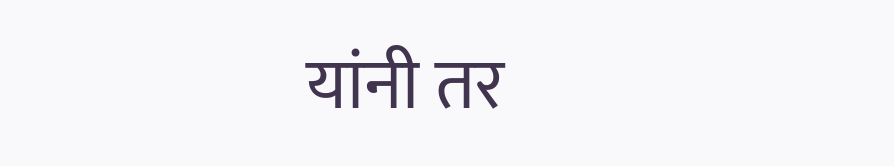यांनी तर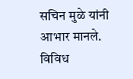सचिन मुळे यांनी आभार मानले.
विविध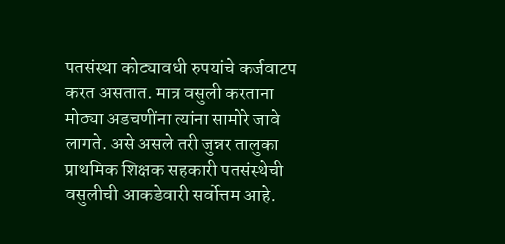पतसंस्था कोट्यावधी रुपयांचे कर्जवाटप करत असतात. मात्र वसुली करताना मोठ्या अडचणींना त्यांना सामोरे जावे लागते. असे असले तरी जुन्नर तालुका प्राथमिक शिक्षक सहकारी पतसंस्थेची वसुलीची आकडेवारी सर्वोत्तम आहे.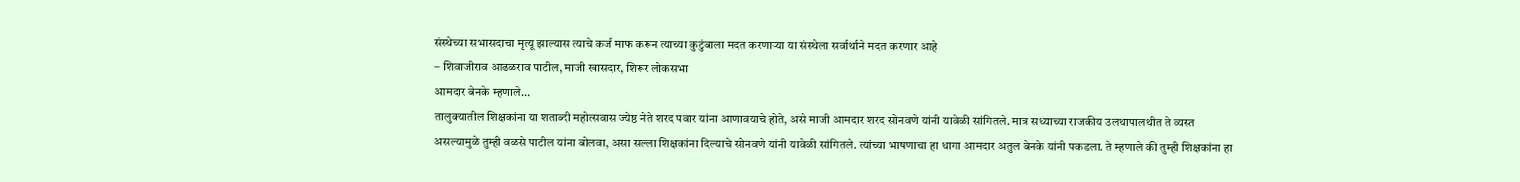संस्थेच्या सभासदाचा मृत्यू झाल्यास त्याचे कर्ज माफ करून त्याच्या कुटुंबाला मदत करणाऱ्या या संस्थेला सर्वार्थाने मदत करणार आहे
– शिवाजीराव आढळराव पाटील, माजी खासदार, शिरूर लोकसभा
आमदार बेनके म्हणाले…
तालुक्यातील शिक्षकांना या शताब्दी महोत्सवास ज्येष्ठ नेते शरद पवार यांना आणावयाचे होते, असे माजी आमदार शरद सोनवणे यांनी यावेळी सांगितले. मात्र सध्याच्या राजकीय उलथापालथीत ते व्यस्त असल्यामुळे तुम्ही वळसे पाटील यांना बोलवा, असा सल्ला शिक्षकांना दिल्याचे सोनवणे यांनी यावेळी सांगितले. त्यांच्या भाषणाचा हा धागा आमदार अतुल बेनके यांनी पकडला. ते म्हणाले की तुम्ही शिक्षकांना हा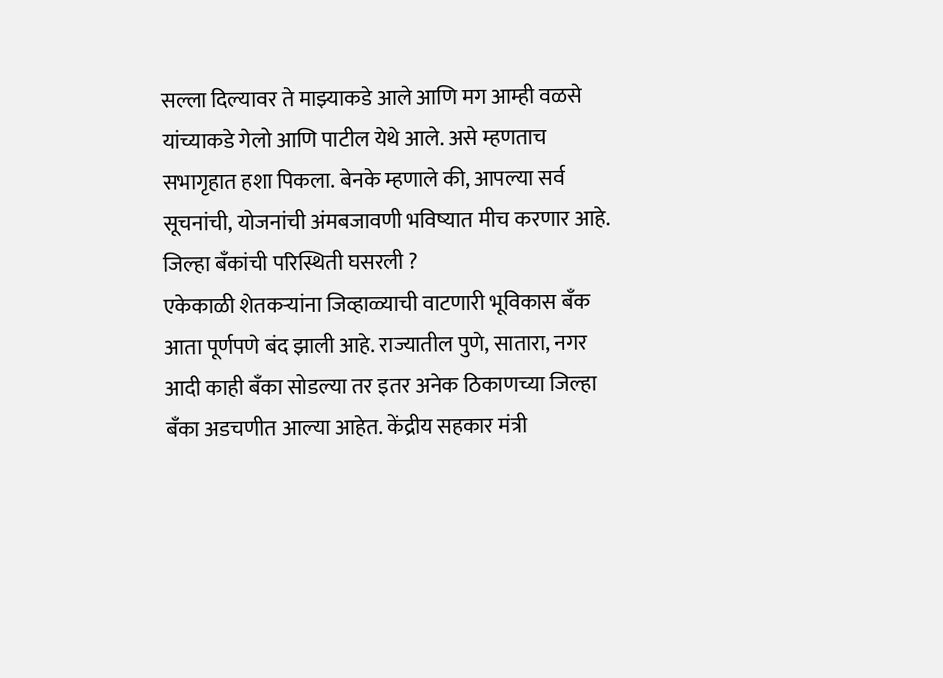सल्ला दिल्यावर ते माझ्याकडे आले आणि मग आम्ही वळसे यांच्याकडे गेलो आणि पाटील येथे आले. असे म्हणताच सभागृहात हशा पिकला. बेनके म्हणाले की, आपल्या सर्व सूचनांची, योजनांची अंमबजावणी भविष्यात मीच करणार आहे.
जिल्हा बॅंकांची परिस्थिती घसरली ?
एकेकाळी शेतकऱ्यांना जिव्हाळ्याची वाटणारी भूविकास बॅंक आता पूर्णपणे बंद झाली आहे. राज्यातील पुणे, सातारा, नगर आदी काही बॅंका सोडल्या तर इतर अनेक ठिकाणच्या जिल्हा बॅंका अडचणीत आल्या आहेत. केंद्रीय सहकार मंत्री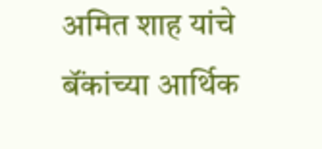अमित शाह यांचे बॅंकांच्या आर्थिक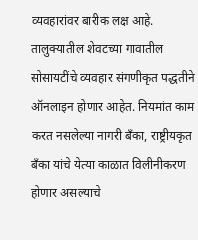व्यवहारांवर बारीक लक्ष आहे. तालुक्यातील शेवटच्या गावातील सोसायटींचे व्यवहार संगणीकृत पद्धतीने ऑनलाइन होणार आहेत. नियमांत काम करत नसलेल्या नागरी बॅंका, राष्ट्रीयकृत बॅंका यांचे येत्या काळात विलीनीकरण होणार असल्याचे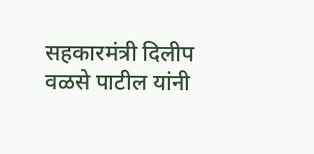सहकारमंत्री दिलीप वळसे पाटील यांनी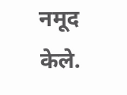नमूद केले.